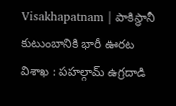Visakhapatnam | పాకిస్థానీ కుటుంబానికి భారీ ఊరట
విశాఖ : పహల్గామ్ ఉగ్రదాడి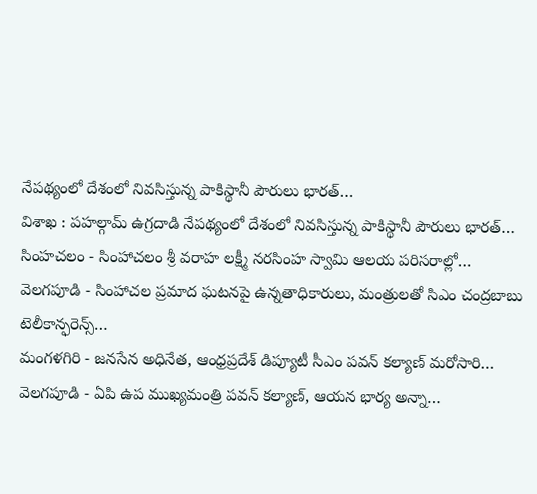నేపథ్యంలో దేశంలో నివసిస్తున్న పాకిస్థానీ పౌరులు భారత్…
విశాఖ : పహల్గామ్ ఉగ్రదాడి నేపథ్యంలో దేశంలో నివసిస్తున్న పాకిస్థానీ పౌరులు భారత్…
సింహచలం - సింహాచలం శ్రీ వరాహ లక్ష్మీ నరసింహ స్వామి ఆలయ పరిసరాల్లో…
వెలగపూడి - సింహాచల ప్రమాద ఘటనపై ఉన్నతాధికారులు, మంత్రులతో సిఎం చంద్రబాబు టెలీకాన్ఫరెన్స్…
మంగళగిరి - జనసేన అధినేత, ఆంధ్రప్రదేశ్ డిప్యూటీ సీఎం పవన్ కల్యాణ్ మరోసారి…
వెలగపూడి - ఏపి ఉప ముఖ్యమంత్రి పవన్ కల్యాణ్, ఆయన భార్య అన్నా…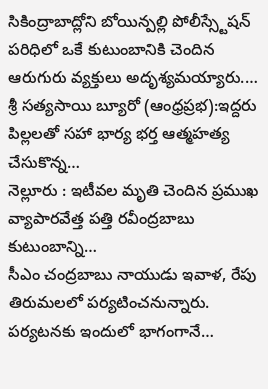సికింద్రాబాద్లోని బోయిన్పల్లి పోలీస్స్టేషన్ పరిధిలో ఒకే కుటుంబానికి చెందిన ఆరుగురు వ్యక్తులు అదృశ్యమయ్యారు.…
శ్రీ సత్యసాయి బ్యూరో (ఆంధ్రప్రభ):ఇద్దరు పిల్లలతో సహా భార్య భర్త ఆత్మహత్య చేసుకొన్న…
నెల్లూరు : ఇటీవల మృతి చెందిన ప్రముఖ వ్యాపారవేత్త పత్తి రవీంద్రబాబు కుటుంబాన్ని…
సీఎం చంద్రబాబు నాయుడు ఇవాళ, రేపు తిరుమలలో పర్యటించనున్నారు. పర్యటనకు ఇందులో భాగంగానే…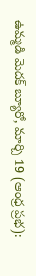ఉమ్మడి మెదక్ బ్యూరో, మార్చి 19 (ఆంధ్ర ప్రభ):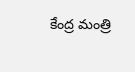కేంద్ర మంత్రి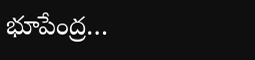భూపేంద్ర…